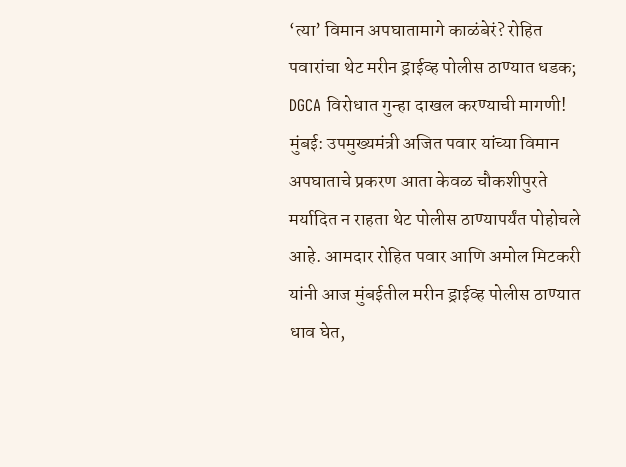‘त्या’ विमान अपघातामागे काळंबेरं? रोहित पवारांचा थेट मरीन ड्राईव्ह पोलीस ठाण्यात धडक; DGCA विरोधात गुन्हा दाखल करण्याची मागणी!
मुंबई: उपमुख्यमंत्री अजित पवार यांच्या विमान अपघाताचे प्रकरण आता केवळ चौकशीपुरते मर्यादित न राहता थेट पोलीस ठाण्यापर्यंत पोहोचले आहे. आमदार रोहित पवार आणि अमोल मिटकरी यांनी आज मुंबईतील मरीन ड्राईव्ह पोलीस ठाण्यात धाव घेत,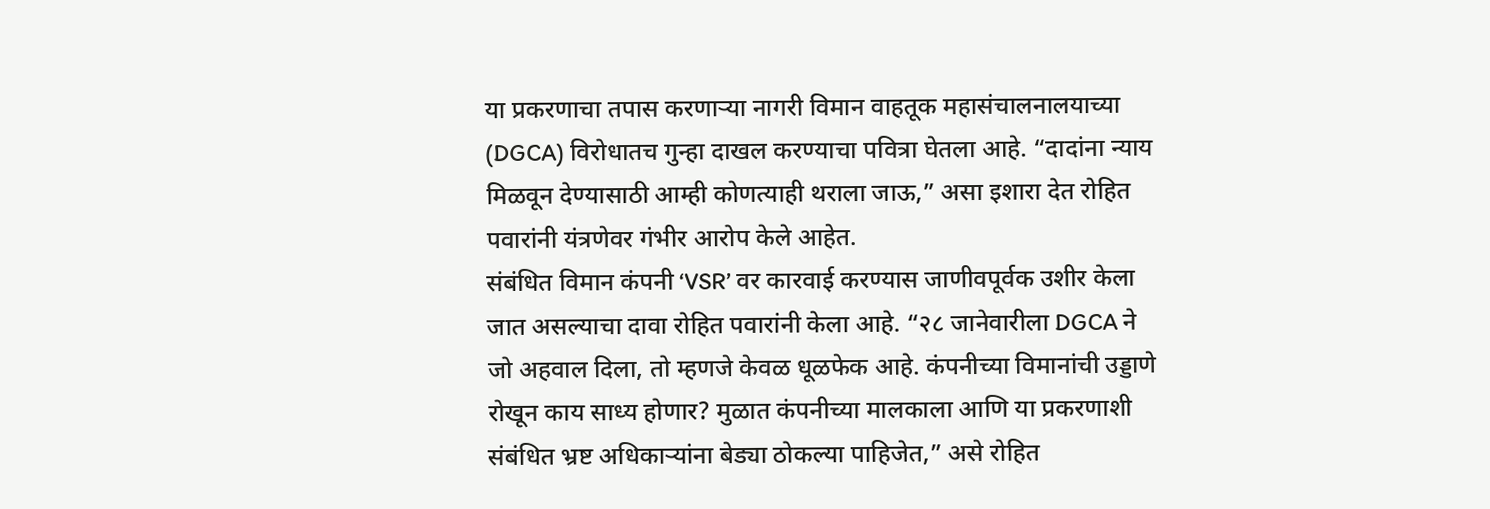या प्रकरणाचा तपास करणाऱ्या नागरी विमान वाहतूक महासंचालनालयाच्या (DGCA) विरोधातच गुन्हा दाखल करण्याचा पवित्रा घेतला आहे. “दादांना न्याय मिळवून देण्यासाठी आम्ही कोणत्याही थराला जाऊ,” असा इशारा देत रोहित पवारांनी यंत्रणेवर गंभीर आरोप केले आहेत.
संबंधित विमान कंपनी ‘VSR’ वर कारवाई करण्यास जाणीवपूर्वक उशीर केला जात असल्याचा दावा रोहित पवारांनी केला आहे. “२८ जानेवारीला DGCA ने जो अहवाल दिला, तो म्हणजे केवळ धूळफेक आहे. कंपनीच्या विमानांची उड्डाणे रोखून काय साध्य होणार? मुळात कंपनीच्या मालकाला आणि या प्रकरणाशी संबंधित भ्रष्ट अधिकाऱ्यांना बेड्या ठोकल्या पाहिजेत,” असे रोहित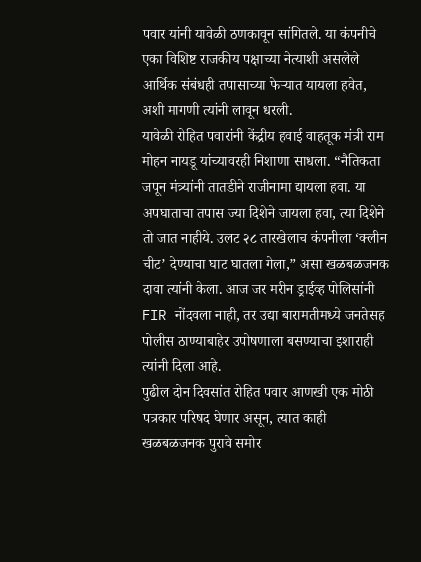पवार यांनी यावेळी ठणकावून सांगितले. या कंपनीचे एका विशिष्ट राजकीय पक्षाच्या नेत्याशी असलेले आर्थिक संबंधही तपासाच्या फेऱ्यात यायला हवेत, अशी मागणी त्यांनी लावून धरली.
यावेळी रोहित पवारांनी केंद्रीय हवाई वाहतूक मंत्री राम मोहन नायडू यांच्यावरही निशाणा साधला. “नैतिकता जपून मंत्र्यांनी तातडीने राजीनामा द्यायला हवा. या अपघाताचा तपास ज्या दिशेने जायला हवा, त्या दिशेने तो जात नाहीये. उलट २८ तारखेलाच कंपनीला ‘क्लीन चीट’ देण्याचा घाट घातला गेला,” असा खळबळजनक दावा त्यांनी केला. आज जर मरीन ड्राईव्ह पोलिसांनी FIR नोंदवला नाही, तर उद्या बारामतीमध्ये जनतेसह पोलीस ठाण्याबाहेर उपोषणाला बसण्याचा इशाराही त्यांनी दिला आहे.
पुढील दोन दिवसांत रोहित पवार आणखी एक मोठी पत्रकार परिषद घेणार असून, त्यात काही खळबळजनक पुरावे समोर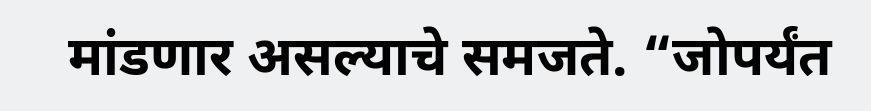मांडणार असल्याचे समजते. “जोपर्यंत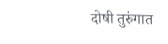दोषी तुरुंगात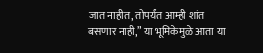जात नाहीत, तोपर्यंत आम्ही शांत बसणार नाही,” या भूमिकेमुळे आता या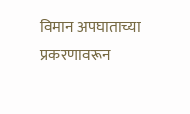विमान अपघाताच्या प्रकरणावरून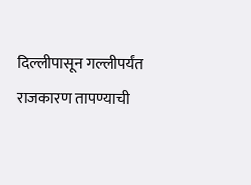दिल्लीपासून गल्लीपर्यंत राजकारण तापण्याची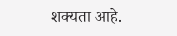शक्यता आहे.